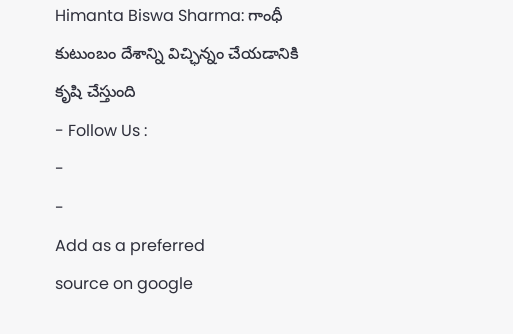Himanta Biswa Sharma: గాంధీ కుటుంబం దేశాన్ని విచ్ఛిన్నం చేయడానికి కృషి చేస్తుంది
- Follow Us :
-
-
Add as a preferred
source on google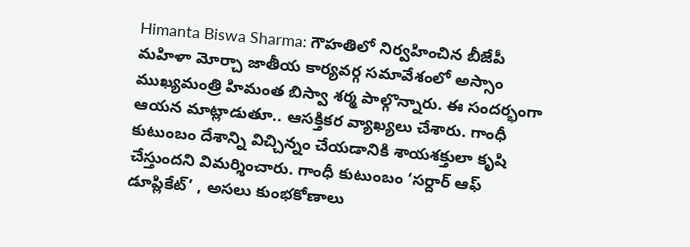Himanta Biswa Sharma: గౌహతిలో నిర్వహించిన బీజేపీ మహిళా మోర్చా జాతీయ కార్యవర్గ సమావేశంలో అస్సాం ముఖ్యమంత్రి హిమంత బిస్వా శర్మ పాల్గొన్నారు. ఈ సందర్భంగా ఆయన మాట్లాడుతూ.. ఆసక్తికర వ్యాఖ్యలు చేశారు. గాంధీ కుటుంబం దేశాన్ని విచ్చిన్నం చేయడానికి శాయశక్తులా కృషి చేస్తుందని విమర్శించారు. గాంధీ కుటుంబం ‘సర్దార్ ఆఫ్ డూప్లికేట్’ , అసలు కుంభకోణాలు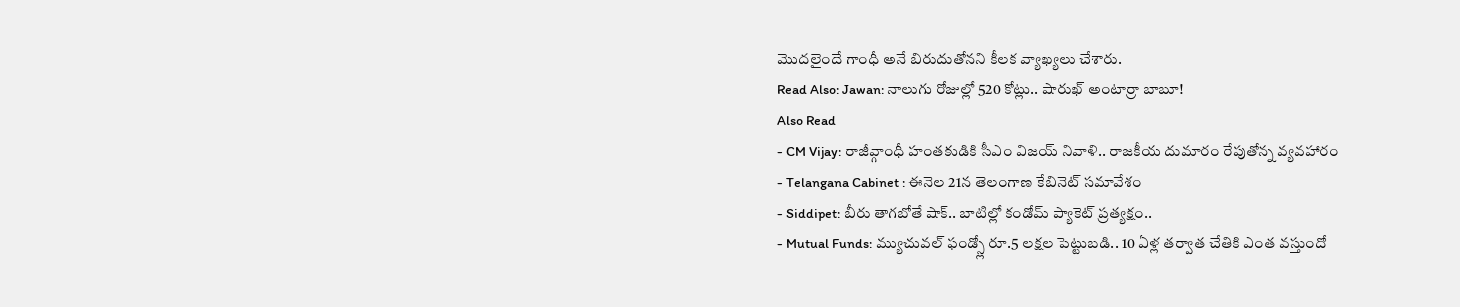మొదలైందే గాంధీ అనే బిరుదుతోనని కీలక వ్యాఖ్యలు చేశారు.
Read Also: Jawan: నాలుగు రోజుల్లో 520 కోట్లు.. షారుఖ్ అంటార్రా బాబూ!
Also Read
- CM Vijay: రాజీవ్గాంధీ హంతకుడికి సీఎం విజయ్ నివాళి.. రాజకీయ దుమారం రేపుతోన్న వ్యవహారం
- Telangana Cabinet : ఈనెల 21న తెలంగాణ కేబినెట్ సమావేశం
- Siddipet: బీరు తాగబోతే షాక్.. బాటిల్లో కండోమ్ ప్యాకెట్ ప్రత్యక్షం..
- Mutual Funds: మ్యుచువల్ ఫండ్స్లో రూ.5 లక్షల పెట్టుబడి.. 10 ఏళ్ల తర్వాత చేతికి ఎంత వస్తుందో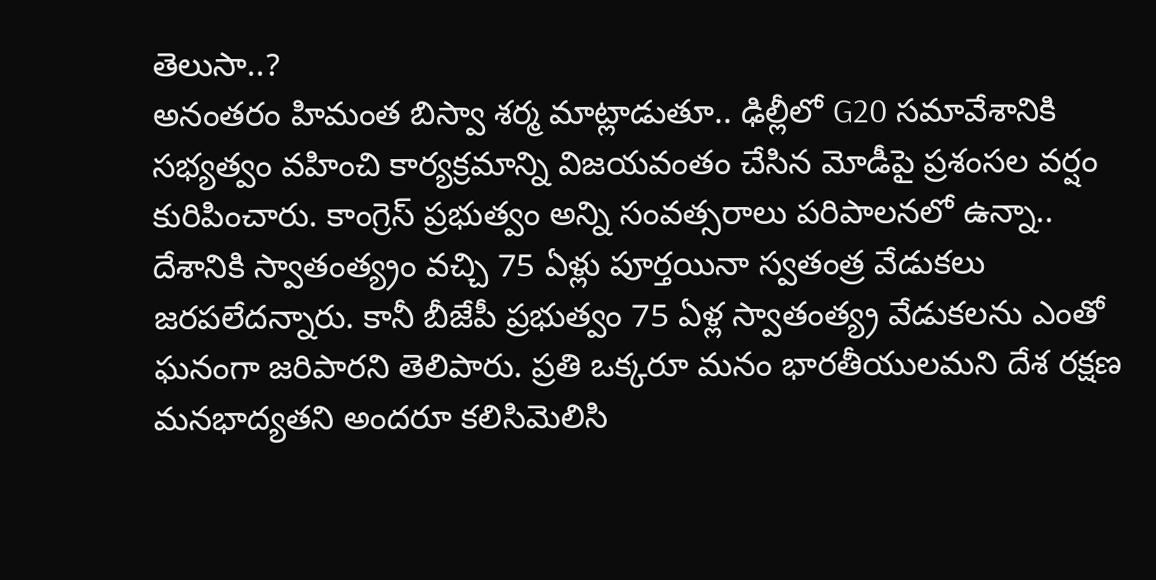తెలుసా..?
అనంతరం హిమంత బిస్వా శర్మ మాట్లాడుతూ.. ఢిల్లీలో G20 సమావేశానికి సభ్యత్వం వహించి కార్యక్రమాన్ని విజయవంతం చేసిన మోడీపై ప్రశంసల వర్షం కురిపించారు. కాంగ్రెస్ ప్రభుత్వం అన్ని సంవత్సరాలు పరిపాలనలో ఉన్నా.. దేశానికి స్వాతంత్య్రం వచ్చి 75 ఏళ్లు పూర్తయినా స్వతంత్ర వేడుకలు జరపలేదన్నారు. కానీ బీజేపీ ప్రభుత్వం 75 ఏళ్ల స్వాతంత్య్ర వేడుకలను ఎంతో ఘనంగా జరిపారని తెలిపారు. ప్రతి ఒక్కరూ మనం భారతీయులమని దేశ రక్షణ మనభాద్యతని అందరూ కలిసిమెలిసి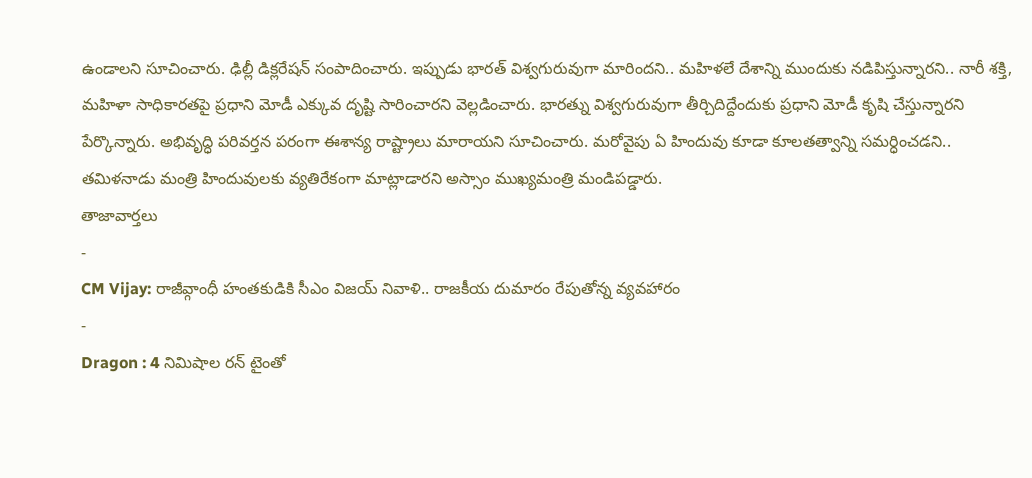ఉండాలని సూచించారు. ఢిల్లీ డిక్లరేషన్ సంపాదించారు. ఇప్పుడు భారత్ విశ్వగురువుగా మారిందని.. మహిళలే దేశాన్ని ముందుకు నడిపిస్తున్నారని.. నారీ శక్తి, మహిళా సాధికారతపై ప్రధాని మోడీ ఎక్కువ దృష్టి సారించారని వెల్లడించారు. భారత్ను విశ్వగురువుగా తీర్చిదిద్దేందుకు ప్రధాని మోడీ కృషి చేస్తున్నారని పేర్కొన్నారు. అభివృద్ధి పరివర్తన పరంగా ఈశాన్య రాష్ట్రాలు మారాయని సూచించారు. మరోవైపు ఏ హిందువు కూడా కూలతత్వాన్ని సమర్ధించడని.. తమిళనాడు మంత్రి హిందువులకు వ్యతిరేకంగా మాట్లాడారని అస్సాం ముఖ్యమంత్రి మండిపడ్డారు.
తాజావార్తలు
-
CM Vijay: రాజీవ్గాంధీ హంతకుడికి సీఎం విజయ్ నివాళి.. రాజకీయ దుమారం రేపుతోన్న వ్యవహారం
-
Dragon : 4 నిమిషాల రన్ టైంతో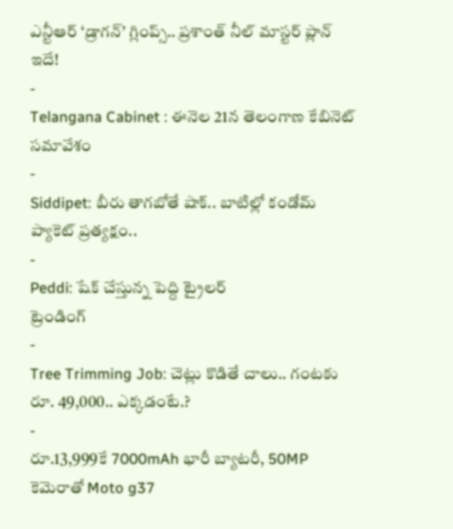ఎన్టీఆర్ ‘డ్రాగన్’ గ్లింప్స్.. ప్రశాంత్ నీల్ మాస్టర్ ప్లాన్ ఇదే!
-
Telangana Cabinet : ఈనెల 21న తెలంగాణ కేబినెట్ సమావేశం
-
Siddipet: బీరు తాగబోతే షాక్.. బాటిల్లో కండోమ్ ప్యాకెట్ ప్రత్యక్షం..
-
Peddi: షేక్ చేస్తున్న పెద్ది ట్రైలర్
ట్రెండింగ్
-
Tree Trimming Job: చెట్లు కొడితే చాలు.. గంటకు రూ. 49,000.. ఎక్కడంటే.?
-
రూ.13,999కే 7000mAh భారీ బ్యాటరీ, 50MP కెమెరాతో Moto g37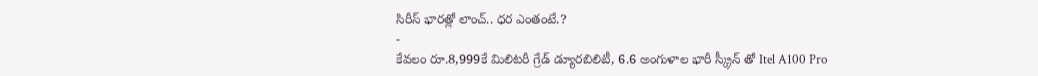సిరీస్ భారత్లో లాంచ్.. ధర ఎంతంటే.?
-
కేవలం రూ.8,999కే మిలిటరీ గ్రేడ్ డ్యూరబిలిటీ, 6.6 అంగుళాల భారీ స్క్రీన్ తో Itel A100 Pro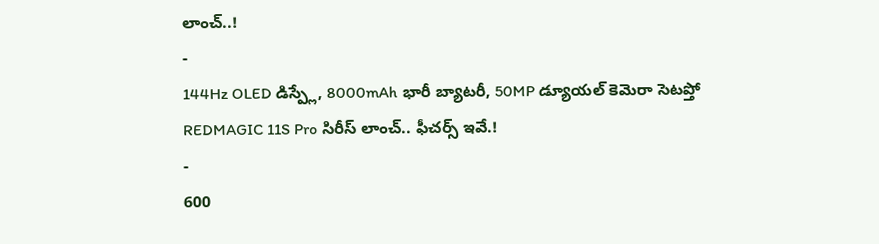లాంచ్..!
-
144Hz OLED డిస్ప్లే, 8000mAh భారీ బ్యాటరీ, 50MP డ్యూయల్ కెమెరా సెటప్తో REDMAGIC 11S Pro సిరీస్ లాంచ్.. ఫీచర్స్ ఇవే.!
-
600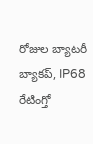రోజుల బ్యాటరీ బ్యాకప్, IP68 రేటింగ్తో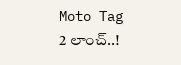Moto Tag 2 లాంచ్..!